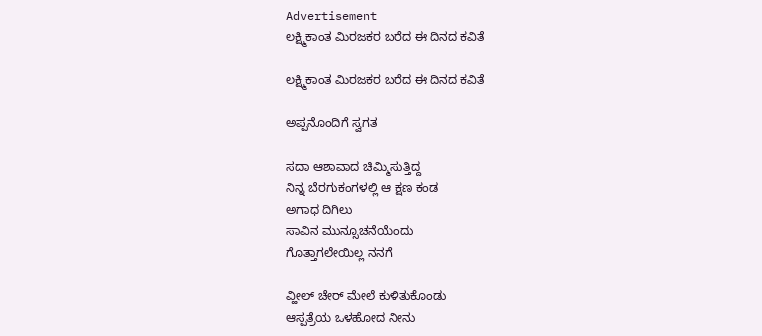Advertisement
ಲಕ್ಷ್ಮಿಕಾಂತ ಮಿರಜಕರ ಬರೆದ ಈ ದಿನದ ಕವಿತೆ

ಲಕ್ಷ್ಮಿಕಾಂತ ಮಿರಜಕರ ಬರೆದ ಈ ದಿನದ ಕವಿತೆ

ಅಪ್ಪನೊಂದಿಗೆ ಸ್ವಗತ

ಸದಾ ಆಶಾವಾದ ಚಿಮ್ಮಿಸುತ್ತಿದ್ದ
ನಿನ್ನ ಬೆರಗುಕಂಗಳಲ್ಲಿ ಆ ಕ್ಷಣ ಕಂಡ
ಅಗಾಧ ದಿಗಿಲು
ಸಾವಿನ ಮುನ್ಸೂಚನೆಯೆಂದು
ಗೊತ್ತಾಗಲೇಯಿಲ್ಲ ನನಗೆ

ವ್ಹೀಲ್ ಚೇರ್ ಮೇಲೆ ಕುಳಿತುಕೊಂಡು
ಆಸ್ಪತ್ರೆಯ ಒಳಹೋದ ನೀನು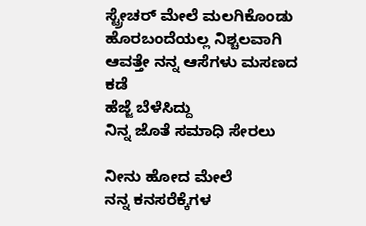ಸ್ಟ್ರೇಚರ್ ಮೇಲೆ ಮಲಗಿಕೊಂಡು
ಹೊರಬಂದೆಯಲ್ಲ ನಿಶ್ಚಲವಾಗಿ
ಆವತ್ತೇ ನನ್ನ ಆಸೆಗಳು ಮಸಣದ ಕಡೆ
ಹೆಜ್ಜೆ ಬೆಳೆಸಿದ್ದು
ನಿನ್ನ ಜೊತೆ ಸಮಾಧಿ ಸೇರಲು

ನೀನು ಹೋದ ಮೇಲೆ
ನನ್ನ ಕನಸರೆಕ್ಕೆಗಳ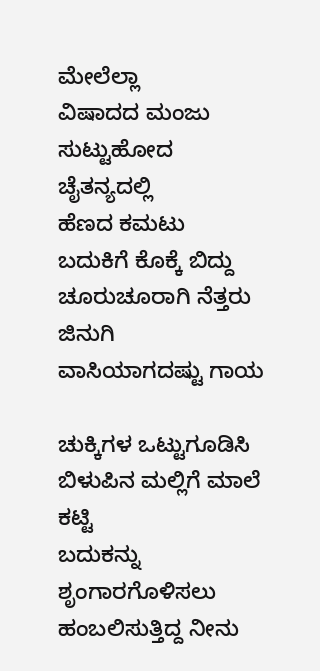ಮೇಲೆಲ್ಲಾ
ವಿಷಾದದ ಮಂಜು
ಸುಟ್ಟುಹೋದ ಚೈತನ್ಯದಲ್ಲಿ
ಹೆಣದ ಕಮಟು
ಬದುಕಿಗೆ ಕೊಕ್ಕೆ ಬಿದ್ದು
ಚೂರುಚೂರಾಗಿ ನೆತ್ತರು ಜಿನುಗಿ
ವಾಸಿಯಾಗದಷ್ಟು ಗಾಯ

ಚುಕ್ಕಿಗಳ ಒಟ್ಟುಗೂಡಿಸಿ
ಬಿಳುಪಿನ ಮಲ್ಲಿಗೆ ಮಾಲೆ ಕಟ್ಟಿ
ಬದುಕನ್ನು ಶೃಂಗಾರಗೊಳಿಸಲು
ಹಂಬಲಿಸುತ್ತಿದ್ದ ನೀನು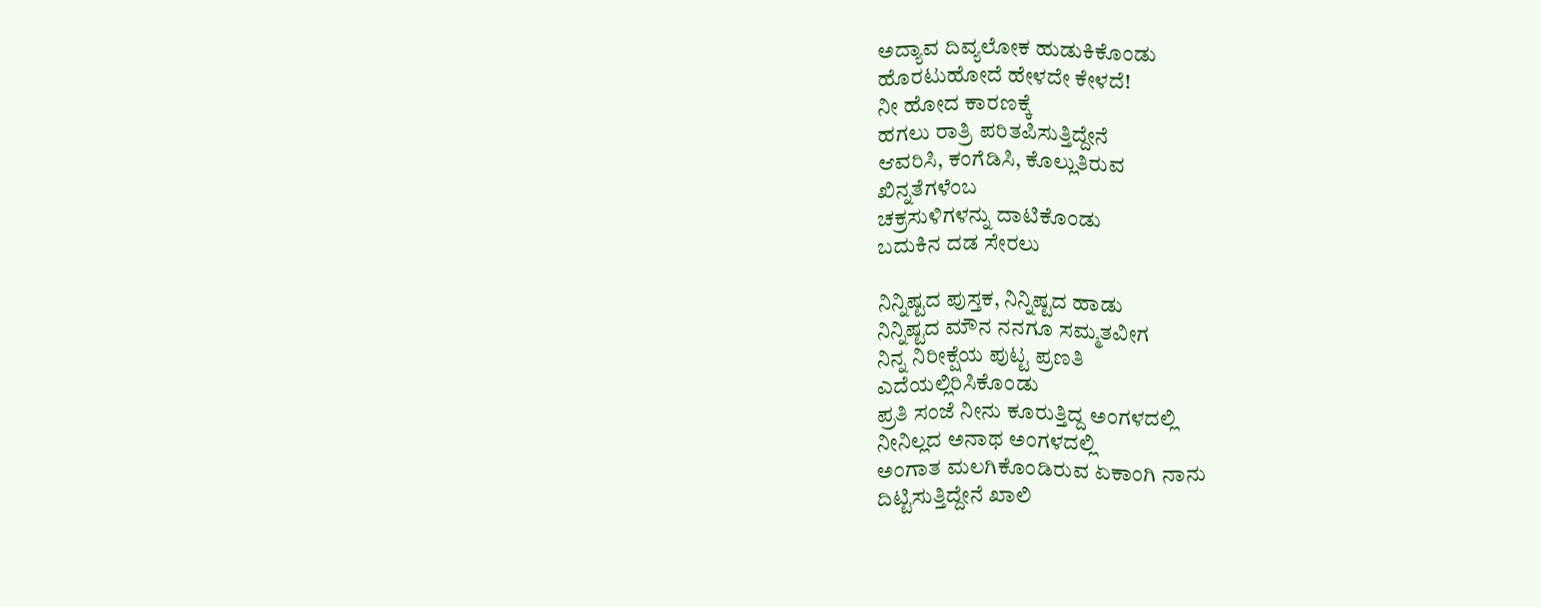ಅದ್ಯಾವ ದಿವ್ಯಲೋಕ ಹುಡುಕಿಕೊಂಡು
ಹೊರಟುಹೋದೆ ಹೇಳದೇ ಕೇಳದೆ!
ನೀ ಹೋದ ಕಾರಣಕ್ಕೆ
ಹಗಲು ರಾತ್ರಿ ಪರಿತಪಿಸುತ್ತಿದ್ದೇನೆ
ಆವರಿಸಿ, ಕಂಗೆಡಿಸಿ, ಕೊಲ್ಲುತಿರುವ
ಖಿನ್ನತೆಗಳೆಂಬ
ಚಕ್ರಸುಳಿಗಳನ್ನು ದಾಟಿಕೊಂಡು
ಬದುಕಿನ ದಡ ಸೇರಲು

ನಿನ್ನಿಷ್ಟದ ಪುಸ್ತಕ, ನಿನ್ನಿಷ್ಟದ ಹಾಡು
ನಿನ್ನಿಷ್ಟದ ಮೌನ ನನಗೂ ಸಮ್ಮತವೀಗ
ನಿನ್ನ ನಿರೀಕ್ಷೆಯ ಪುಟ್ಟ ಪ್ರಣತಿ
ಎದೆಯಲ್ಲಿರಿಸಿಕೊಂಡು
ಪ್ರತಿ ಸಂಜೆ ನೀನು ಕೂರುತ್ತಿದ್ದ ಅಂಗಳದಲ್ಲಿ
ನೀನಿಲ್ಲದ ಅನಾಥ ಅಂಗಳದಲ್ಲಿ
ಅಂಗಾತ ಮಲಗಿಕೊಂಡಿರುವ ಏಕಾಂಗಿ ನಾನು
ದಿಟ್ಟಿಸುತ್ತಿದ್ದೇನೆ ಖಾಲಿ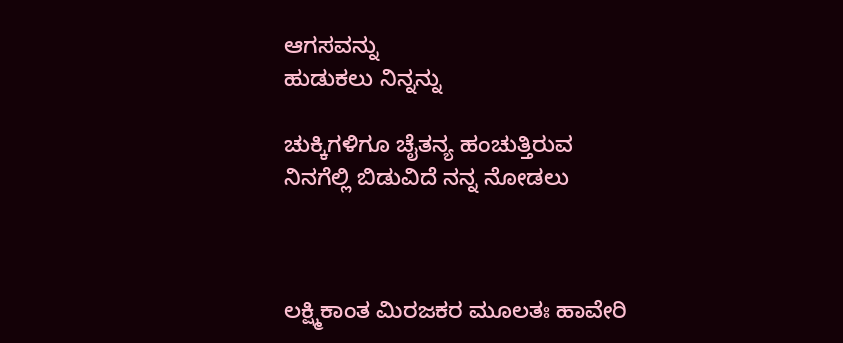ಆಗಸವನ್ನು
ಹುಡುಕಲು ನಿನ್ನನ್ನು

ಚುಕ್ಕಿಗಳಿಗೂ ಚೈತನ್ಯ ಹಂಚುತ್ತಿರುವ
ನಿನಗೆಲ್ಲಿ ಬಿಡುವಿದೆ ನನ್ನ ನೋಡಲು



ಲಕ್ಷ್ಮಿಕಾಂತ ಮಿರಜಕರ ಮೂಲತಃ ಹಾವೇರಿ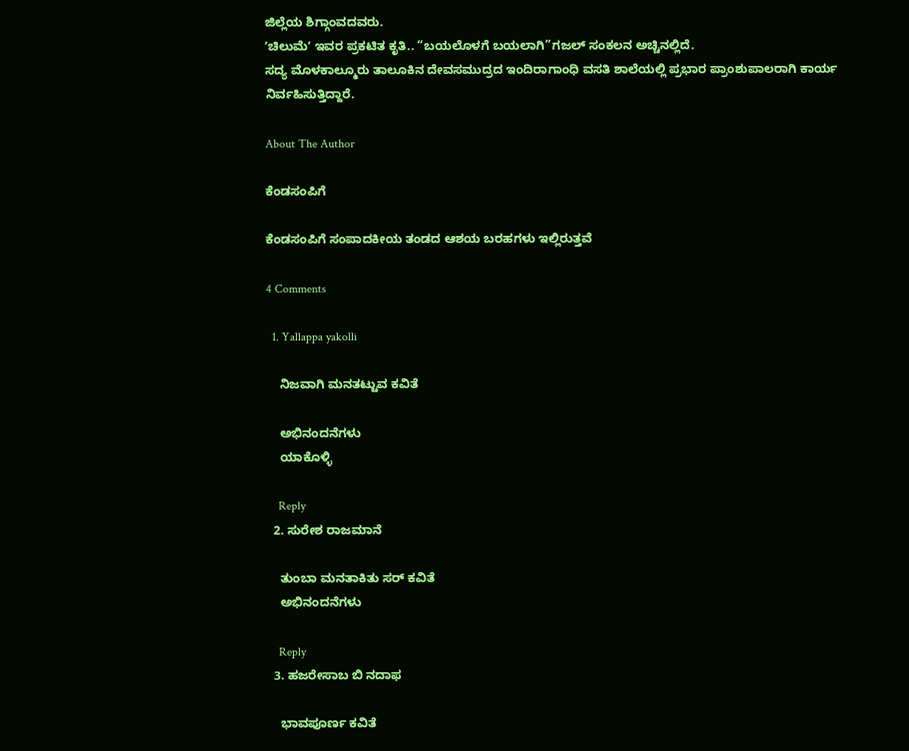ಜಿಲ್ಲೆಯ ಶಿಗ್ಗಾಂವದವರು.
ʼಚಿಲುಮೆʼ ಇವರ ಪ್ರಕಟಿತ ಕೃತಿ.. “ಬಯಲೊಳಗೆ ಬಯಲಾಗಿ”ಗಜಲ್ ಸಂಕಲನ ಅಚ್ಚಿನಲ್ಲಿದೆ.
ಸದ್ಯ ಮೊಳಕಾಲ್ಮೂರು ತಾಲೂಕಿನ ದೇವಸಮುದ್ರದ ಇಂದಿರಾಗಾಂಧಿ ವಸತಿ ಶಾಲೆಯಲ್ಲಿ ಪ್ರಭಾರ ಪ್ರಾಂಶುಪಾಲರಾಗಿ ಕಾರ್ಯ ನಿರ್ವಹಿಸುತ್ತಿದ್ದಾರೆ.

About The Author

ಕೆಂಡಸಂಪಿಗೆ

ಕೆಂಡಸಂಪಿಗೆ ಸಂಪಾದಕೀಯ ತಂಡದ ಆಶಯ ಬರಹಗಳು ಇಲ್ಲಿರುತ್ತವೆ

4 Comments

  1. Yallappa yakolli

    ನಿಜವಾಗಿ ‌ಮನತಟ್ಟುವ ಕವಿತೆ

    ಅಭಿನಂದನೆಗಳು
    ಯಾಕೊಳ್ಳಿ

    Reply
  2. ಸುರೇಶ ರಾಜಮಾನೆ

    ತುಂಬಾ ಮನತಾಕಿತು ಸರ್ ಕವಿತೆ
    ಅಭಿನಂದನೆಗಳು

    Reply
  3. ಹಜರೇಸಾಬ ಬಿ ನದಾಫ

    ಭಾವಪೂರ್ಣ ಕವಿತೆ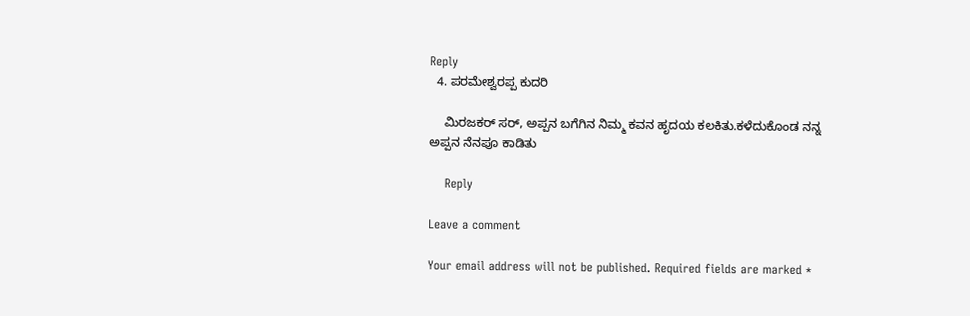Reply
  4. ಪರಮೇಶ್ವರಪ್ಪ ಕುದರಿ

    ಮಿರಜಕರ್ ಸರ್, ಅಪ್ಪನ ಬಗೆಗಿನ ನಿಮ್ಮ ಕವನ ಹೃದಯ ಕಲಕಿತು.ಕಳೆದುಕೊಂಡ ನನ್ನ ಅಪ್ಪನ ನೆನಪೂ ಕಾಡಿತು

    Reply

Leave a comment

Your email address will not be published. Required fields are marked *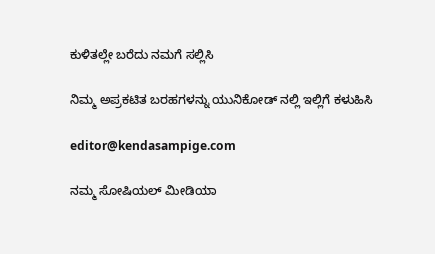ಕುಳಿತಲ್ಲೇ ಬರೆದು ನಮಗೆ ಸಲ್ಲಿಸಿ

ನಿಮ್ಮ ಅಪ್ರಕಟಿತ ಬರಹಗಳನ್ನು ಯುನಿಕೋಡ್ ನಲ್ಲಿ ಇಲ್ಲಿಗೆ ಕಳುಹಿಸಿ

editor@kendasampige.com

ನಮ್ಮ ಸೋಷಿಯಲ್‌ ಮೀಡಿಯಾ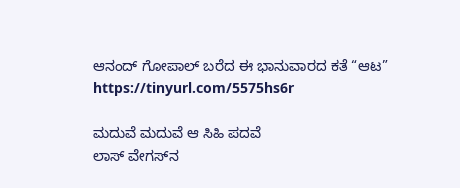ಆನಂದ್‌ ಗೋಪಾಲ್‌ ಬರೆದ ಈ ಭಾನುವಾರದ ಕತೆ “ಆಟ”
https://tinyurl.com/5575hs6r

ಮದುವೆ ಮದುವೆ ಆ ಸಿಹಿ ಪದವೆ
ಲಾಸ್‌ ವೇಗಸ್‌ನ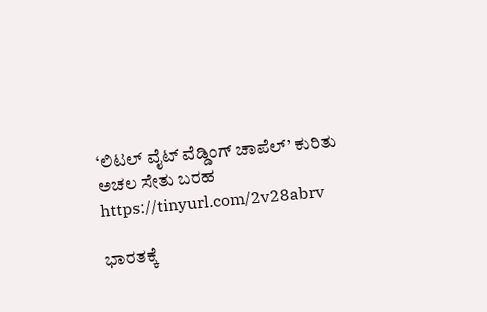‘ಲಿಟಲ್ ವೈಟ್ ವೆಡ್ಡಿಂಗ್ ಚಾಪೆಲ್’ ಕುರಿತು ಅಚಲ ಸೇತು ಬರಹ
https://tinyurl.com/2v28abrv

ಭಾರತಕ್ಕೆ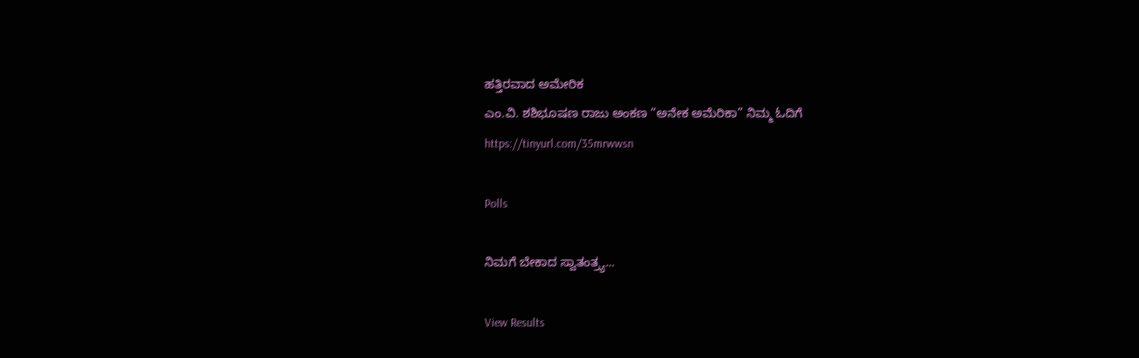ಹತ್ತಿರವಾದ ಅಮೇರಿಕ
ಎಂ.ವಿ. ಶಶಿಭೂಷಣ ರಾಜು ಅಂಕಣ “ಅನೇಕ ಅಮೆರಿಕಾ” ನಿಮ್ಮ ಓದಿಗೆ
https://tinyurl.com/35mrwwsn

Polls

ನಿಮಗೆ ಬೇಕಾದ ಸ್ವಾತಂತ್ರ್ಯ...

View Results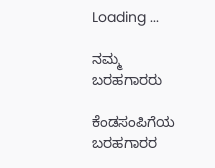Loading ...

ನಮ್ಮ ಬರಹಗಾರರು

ಕೆಂಡಸಂಪಿಗೆಯ ಬರಹಗಾರರ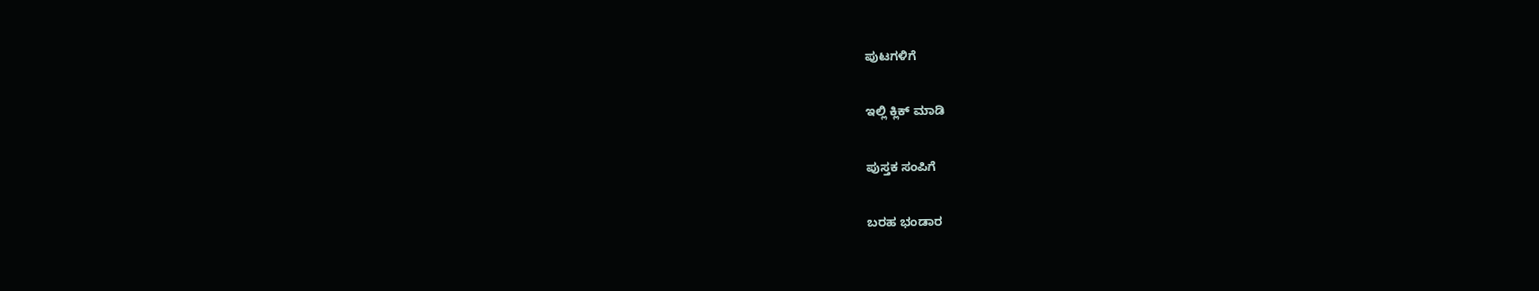ಪುಟಗಳಿಗೆ

ಇಲ್ಲಿ ಕ್ಲಿಕ್ ಮಾಡಿ

ಪುಸ್ತಕ ಸಂಪಿಗೆ

ಬರಹ ಭಂಡಾರ